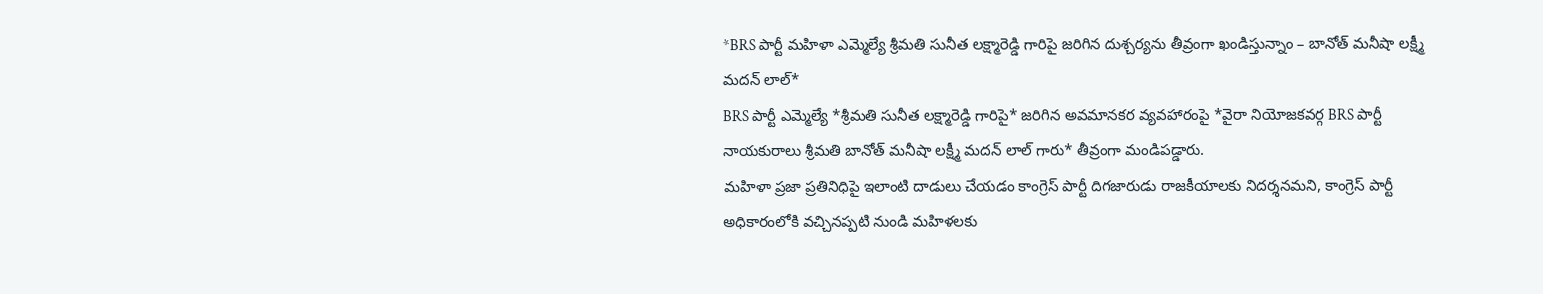*BRS పార్టీ మహిళా ఎమ్మెల్యే శ్రీమతి సునీత లక్ష్మారెడ్డి గారిపై జరిగిన దుశ్చర్యను తీవ్రంగా ఖండిస్తున్నాం – బానోత్ మనీషా లక్ష్మీ మదన్ లాల్*
BRS పార్టీ ఎమ్మెల్యే *శ్రీమతి సునీత లక్ష్మారెడ్డి గారిపై* జరిగిన అవమానకర వ్యవహారంపై *వైరా నియోజకవర్గ BRS పార్టీ నాయకురాలు శ్రీమతి బానోత్ మనీషా లక్ష్మీ మదన్ లాల్ గారు* తీవ్రంగా మండిపడ్డారు.
మహిళా ప్రజా ప్రతినిధిపై ఇలాంటి దాడులు చేయడం కాంగ్రెస్ పార్టీ దిగజారుడు రాజకీయాలకు నిదర్శనమని, కాంగ్రెస్ పార్టీ అధికారంలోకి వచ్చినప్పటి నుండి మహిళలకు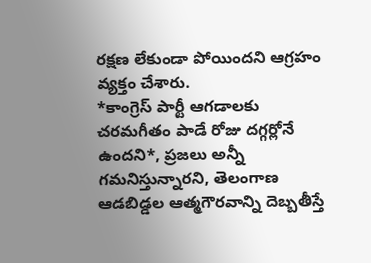రక్షణ లేకుండా పోయిందని ఆగ్రహం వ్యక్తం చేశారు.
*కాంగ్రెస్ పార్టీ ఆగడాలకు చరమగీతం పాడే రోజు దగ్గర్లోనే ఉందని*, ప్రజలు అన్నీ గమనిస్తున్నారని, తెలంగాణ ఆడబిడ్డల ఆత్మగౌరవాన్ని దెబ్బతీస్తే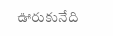ఊరుకునేది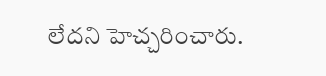లేదని హెచ్చరించారు.